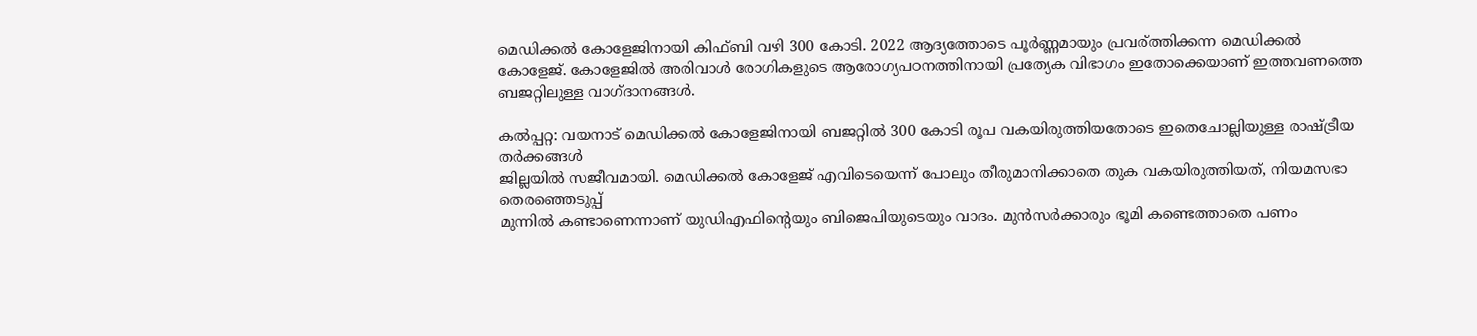മെഡിക്കല്‍ കോളേജിനായി കിഫ്ബി വഴി 300 കോടി. 2022 ആദ്യത്തോടെ പൂര്‍ണ്ണമായും പ്രവര‍്ത്തിക്കന്ന മെഡിക്കല്‍ കോളേജ്. കോളേജില്‍ അരിവാള്‍ രോഗികളുടെ ആരോഗ്യപഠനത്തിനായി പ്രത്യേക വിഭാഗം ഇതോക്കെയാണ് ഇത്തവണത്തെ ബജറ്റിലുള്ള വാഗ്ദാനങ്ങള്‍.

കല്‍പ്പറ്റ: വയനാട് മെഡിക്കല്‍ കോളേജിനായി ബജറ്റില്‍ 300 കോടി രൂപ വകയിരുത്തിയതോടെ ഇതെചോല്ലിയുള്ള രാഷ്ട്രീയ തര്‍ക്കങ്ങള്‍
ജില്ലയില്‍ സജീവമായി. മെഡിക്കല്‍ കോളേജ് എവിടെയെന്ന് പോലും തീരുമാനിക്കാതെ തുക വകയിരുത്തിയത്, നിയമസഭാ തെരഞ്ഞെടുപ്പ്
മുന്നില്‍ കണ്ടാണെന്നാണ് യുഡിഎഫിന്‍റെയും ബിജെപിയുടെയും വാദം. മുന്‍സര്‍ക്കാരും ഭൂമി കണ്ടെത്താതെ പണം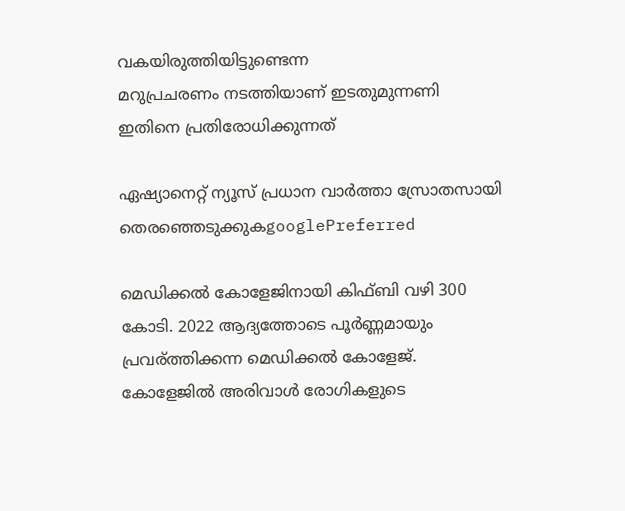വകയിരുത്തിയിട്ടുണ്ടെന്ന
മറുപ്രചരണം നടത്തിയാണ് ഇടതുമുന്നണി ഇതിനെ പ്രതിരോധിക്കുന്നത്

ഏഷ്യാനെറ്റ് ന്യൂസ് പ്രധാന വാർത്താ സ്രോതസായി തെരഞ്ഞെടുക്കുകgooglePreferred

മെഡിക്കല്‍ കോളേജിനായി കിഫ്ബി വഴി 300 കോടി. 2022 ആദ്യത്തോടെ പൂര്‍ണ്ണമായും പ്രവര‍്ത്തിക്കന്ന മെഡിക്കല്‍ കോളേജ്. കോളേജില്‍ അരിവാള്‍ രോഗികളുടെ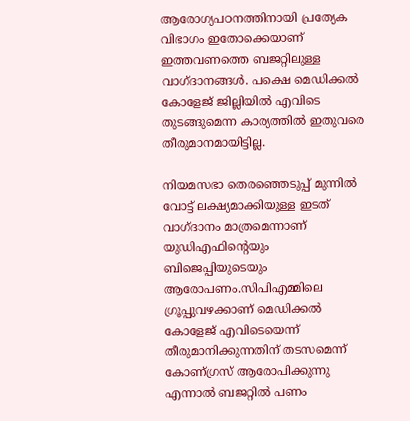ആരോഗ്യപഠനത്തിനായി പ്രത്യേക വിഭാഗം ഇതോക്കെയാണ് ഇത്തവണത്തെ ബജറ്റിലുള്ള വാഗ്ദാനങ്ങള്‍. പക്ഷെ മെഡിക്കല്‍ കോളേജ് ജില്ലിയില്‍ എവിടെ തുടങ്ങുമെന്ന കാര്യത്തില്‍ ഇതുവരെ തീരുമാനമായിട്ടില്ല.

നിയമസഭാ തെരഞ്ഞെടുപ്പ് മുന്നില്‍ വോട്ട് ലക്ഷ്യമാക്കിയുള്ള ഇടത് വാഗ്ദാനം മാത്രമെന്നാണ് യുഡിഎഫിന്‍റെയും ബിജെപ്പിയുടെയും ആരോപണം.സിപിഎമ്മിലെ ഗ്രൂപ്പുവഴക്കാണ് മെഡിക്കല്‍ കോളേജ് എവിടെയെന്ന് തീരുമാനിക്കുന്നതിന് തടസമെന്ന് കോണ‍്ഗ്രസ് ആരോപിക്കുന്നു എന്നാല്‍ ബജറ്റില്‍ പണം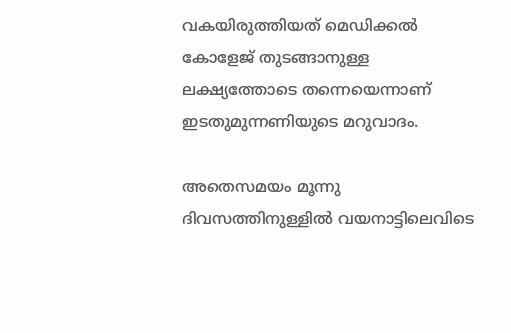വകയിരുത്തിയത് മെഡിക്കല്‍ കോളേജ് തുടങ്ങാനുള്ള ലക്ഷ്യത്തോടെ തന്നെയെന്നാണ് ഇടതുമുന്നണിയുടെ മറുവാദം.

അതെസമയം മൂന്നു ദിവസത്തിനുള്ളില്‍ വയനാട്ടിലെവിടെ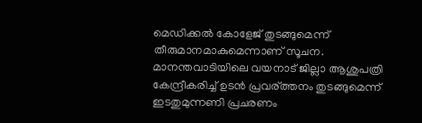മെഡിക്കല്‍ കോളേജ് തുടങ്ങുമെന്ന് തീരുമാനമാകുമെന്നാണ് സൂചന. മാനന്തവാടിയിലെ വയനാട് ജില്ലാ ആശുപത്രി കേന്ദ്രീകരിച്ച് ഉടന്‍ പ്രവര‍്ത്തനം തുടങ്ങുമെന്ന് ഇടതുമുന്നണി പ്രചരണം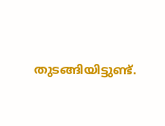തുടങ്ങിയിട്ടുണ്ട്.